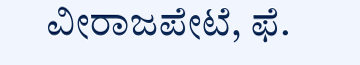ವೀರಾಜಪೇಟೆ, ಫೆ.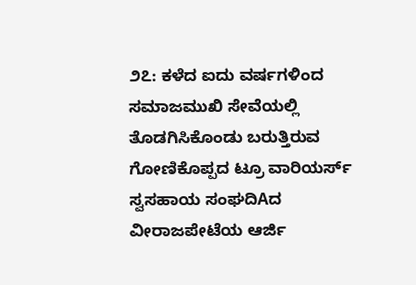೨೭: ಕಳೆದ ಐದು ವರ್ಷಗಳಿಂದ ಸಮಾಜಮುಖಿ ಸೇವೆಯಲ್ಲಿ ತೊಡಗಿಸಿಕೊಂಡು ಬರುತ್ತಿರುವ ಗೋಣಿಕೊಪ್ಪದ ಟ್ರೂ ವಾರಿಯರ್ಸ್ ಸ್ವಸಹಾಯ ಸಂಘದಿAದ ವೀರಾಜಪೇಟೆಯ ಆರ್ಜಿ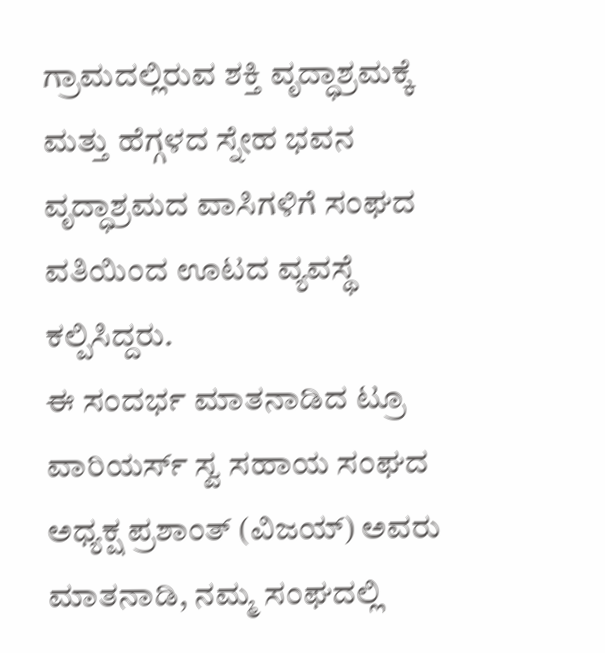ಗ್ರಾಮದಲ್ಲಿರುವ ಶಕ್ತಿ ವೃದ್ಧಾಶ್ರಮಕ್ಕೆ ಮತ್ತು ಹೆಗ್ಗಳದ ಸ್ನೇಹ ಭವನ ವೃದ್ಧಾಶ್ರಮದ ವಾಸಿಗಳಿಗೆ ಸಂಘದ ವತಿಯಿಂದ ಊಟದ ವ್ಯವಸ್ಥೆ ಕಲ್ಪಿಸಿದ್ದರು.
ಈ ಸಂದರ್ಭ ಮಾತನಾಡಿದ ಟ್ರೂ ವಾರಿಯರ್ಸ್ ಸ್ವ ಸಹಾಯ ಸಂಘದ ಅಧ್ಯಕ್ಷ ಪ್ರಶಾಂತ್ (ವಿಜಯ್) ಅವರು ಮಾತನಾಡಿ, ನಮ್ಮ ಸಂಘದಲ್ಲಿ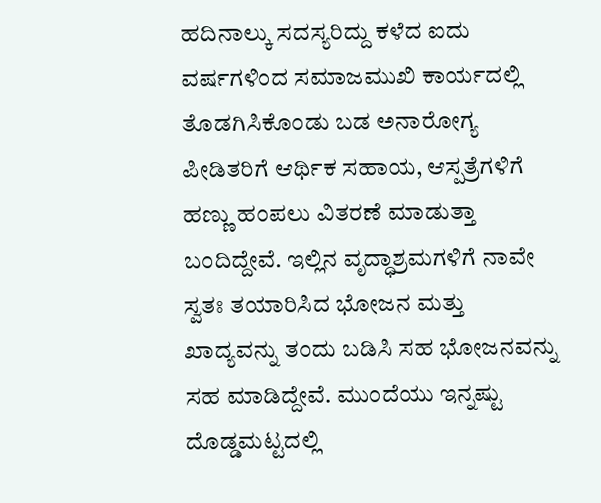ಹದಿನಾಲ್ಕು ಸದಸ್ಯರಿದ್ದು ಕಳೆದ ಐದು ವರ್ಷಗಳಿಂದ ಸಮಾಜಮುಖಿ ಕಾರ್ಯದಲ್ಲಿ ತೊಡಗಿಸಿಕೊಂಡು ಬಡ ಅನಾರೋಗ್ಯ ಪೀಡಿತರಿಗೆ ಆರ್ಥಿಕ ಸಹಾಯ, ಆಸ್ಪತ್ರೆಗಳಿಗೆ ಹಣ್ಣು ಹಂಪಲು ವಿತರಣೆ ಮಾಡುತ್ತಾ ಬಂದಿದ್ದೇವೆ. ಇಲ್ಲಿನ ವೃದ್ಧಾಶ್ರಮಗಳಿಗೆ ನಾವೇ ಸ್ವತಃ ತಯಾರಿಸಿದ ಭೋಜನ ಮತ್ತು ಖಾದ್ಯವನ್ನು ತಂದು ಬಡಿಸಿ ಸಹ ಭೋಜನವನ್ನು ಸಹ ಮಾಡಿದ್ದೇವೆ. ಮುಂದೆಯು ಇನ್ನಷ್ಟು ದೊಡ್ಡಮಟ್ಟದಲ್ಲಿ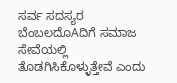ಸರ್ವ ಸದಸ್ಯರ ಬೆಂಬಲದೊAದಿಗೆ ಸಮಾಜ ಸೇವೆಯಲ್ಲಿ ತೊಡಗಿಸಿಕೊಳ್ಳುತ್ತೇವೆ ಎಂದು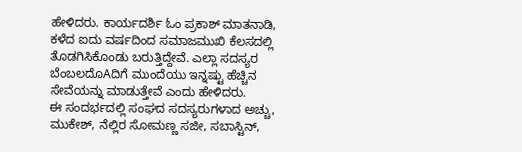ಹೇಳಿದರು. ಕಾರ್ಯದರ್ಶಿ ಓಂ ಪ್ರಕಾಶ್ ಮಾತನಾಡಿ, ಕಳೆದ ಐದು ವರ್ಷದಿಂದ ಸಮಾಜಮುಖಿ ಕೆಲಸದಲ್ಲಿ ತೊಡಗಿಸಿಕೊಂಡು ಬರುತ್ತಿದ್ದೇವೆ. ಎಲ್ಲಾ ಸದಸ್ಯರ ಬೆಂಬಲದೊAದಿಗೆ ಮುಂದೆಯು ಇನ್ನಷ್ಟು ಹೆಚ್ಚಿನ ಸೇವೆಯನ್ನು ಮಾಡುತ್ತೇವೆ ಎಂದು ಹೇಳಿದರು.
ಈ ಸಂದರ್ಭದಲ್ಲಿ ಸಂಘದ ಸದಸ್ಯರುಗಳಾದ ಅಚ್ಚು, ಮುಕೇಶ್, ನೆಲ್ಲಿರ ಸೋಮಣ್ಣ ಸಜೀ, ಸಬಾಸ್ಟಿನ್,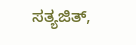ಸತ್ಯಜಿತ್,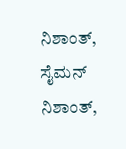ನಿಶಾಂತ್, ಸೈಮನ್ ನಿಶಾಂತ್,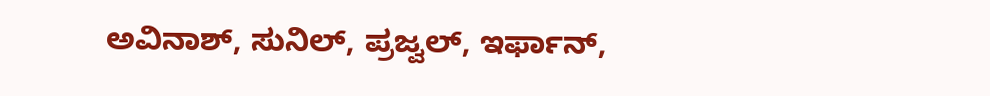ಅವಿನಾಶ್, ಸುನಿಲ್, ಪ್ರಜ್ವಲ್, ಇರ್ಫಾನ್,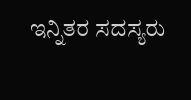ಇನ್ನಿತರ ಸದಸ್ಯರು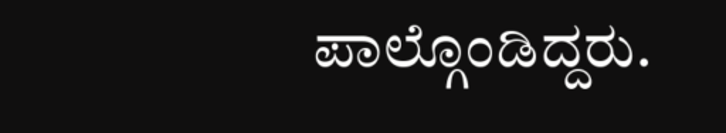ಪಾಲ್ಗೊಂಡಿದ್ದರು.